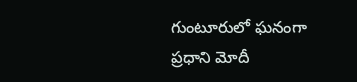గుంటూరులో ఘనంగా ప్రధాని మోదీ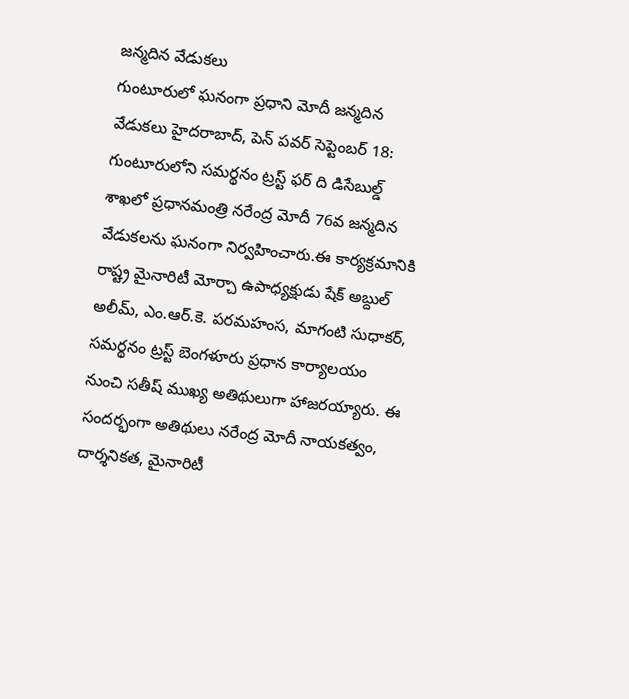జన్మదిన వేడుకలు
గుంటూరులో ఘనంగా ప్రధాని మోదీ జన్మదిన వేడుకలు హైదరాబాద్, పెన్ పవర్ సెప్టెంబర్ 18: గుంటూరులోని సమర్థనం ట్రస్ట్ ఫర్ ది డిసేబుల్డ్ శాఖలో ప్రధానమంత్రి నరేంద్ర మోదీ 76వ జన్మదిన వేడుకలను ఘనంగా నిర్వహించారు.ఈ కార్యక్రమానికి రాష్ట్ర మైనారిటీ మోర్చా ఉపాధ్యక్షుడు షేక్ అబ్దుల్ అలీమ్, ఎం.ఆర్.కె. పరమహంస, మాగంటి సుధాకర్, సమర్థనం ట్రస్ట్ బెంగళూరు ప్రధాన కార్యాలయం నుంచి సతీష్ ముఖ్య అతిథులుగా హాజరయ్యారు. ఈ సందర్భంగా అతిథులు నరేంద్ర మోదీ నాయకత్వం, దార్శనికత, మైనారిటీ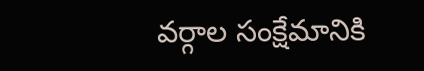వర్గాల సంక్షేమానికి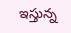ఇస్తున్న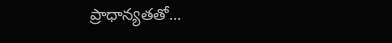ప్రాధాన్యతతో...